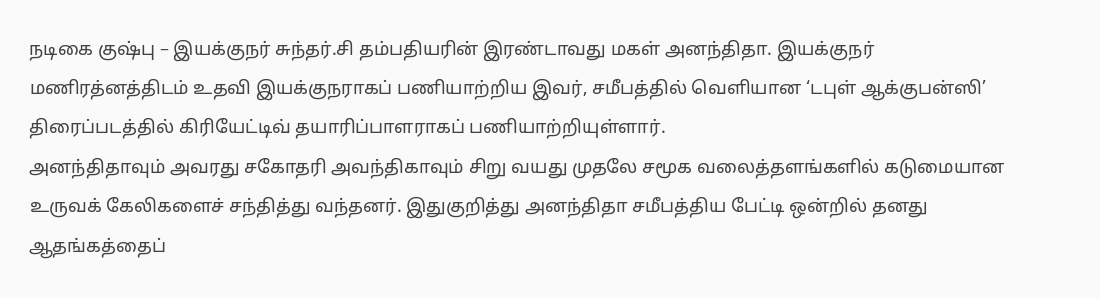நடிகை குஷ்பு – இயக்குநர் சுந்தர்.சி தம்பதியரின் இரண்டாவது மகள் அனந்திதா. இயக்குநர் மணிரத்னத்திடம் உதவி இயக்குநராகப் பணியாற்றிய இவர், சமீபத்தில் வெளியான ‘டபுள் ஆக்குபன்ஸி’ திரைப்படத்தில் கிரியேட்டிவ் தயாரிப்பாளராகப் பணியாற்றியுள்ளார்.
அனந்திதாவும் அவரது சகோதரி அவந்திகாவும் சிறு வயது முதலே சமூக வலைத்தளங்களில் கடுமையான உருவக் கேலிகளைச் சந்தித்து வந்தனர். இதுகுறித்து அனந்திதா சமீபத்திய பேட்டி ஒன்றில் தனது ஆதங்கத்தைப்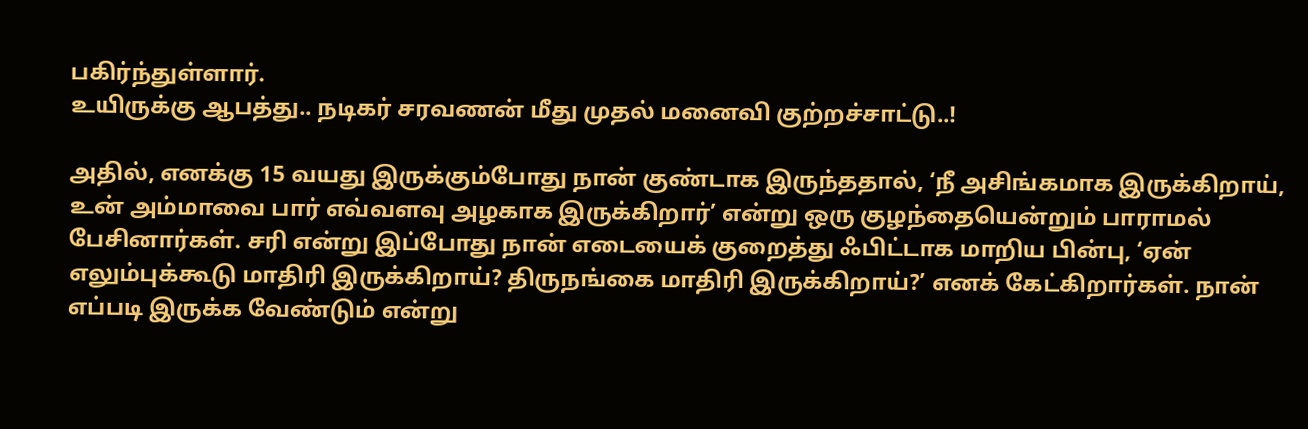பகிர்ந்துள்ளார்.
உயிருக்கு ஆபத்து.. நடிகர் சரவணன் மீது முதல் மனைவி குற்றச்சாட்டு..!

அதில், எனக்கு 15 வயது இருக்கும்போது நான் குண்டாக இருந்ததால், ‘நீ அசிங்கமாக இருக்கிறாய், உன் அம்மாவை பார் எவ்வளவு அழகாக இருக்கிறார்’ என்று ஒரு குழந்தையென்றும் பாராமல் பேசினார்கள். சரி என்று இப்போது நான் எடையைக் குறைத்து ஃபிட்டாக மாறிய பின்பு, ‘ஏன் எலும்புக்கூடு மாதிரி இருக்கிறாய்? திருநங்கை மாதிரி இருக்கிறாய்?’ எனக் கேட்கிறார்கள். நான் எப்படி இருக்க வேண்டும் என்று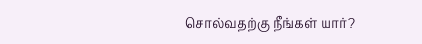சொல்வதற்கு நீங்கள் யார்?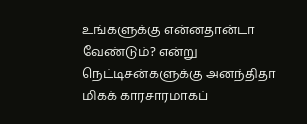உங்களுக்கு என்னதான்டா வேண்டும்? என்று நெட்டிசன்களுக்கு அனந்திதா மிகக் காரசாரமாகப்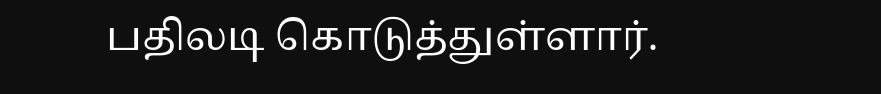பதிலடி கொடுத்துள்ளார்.